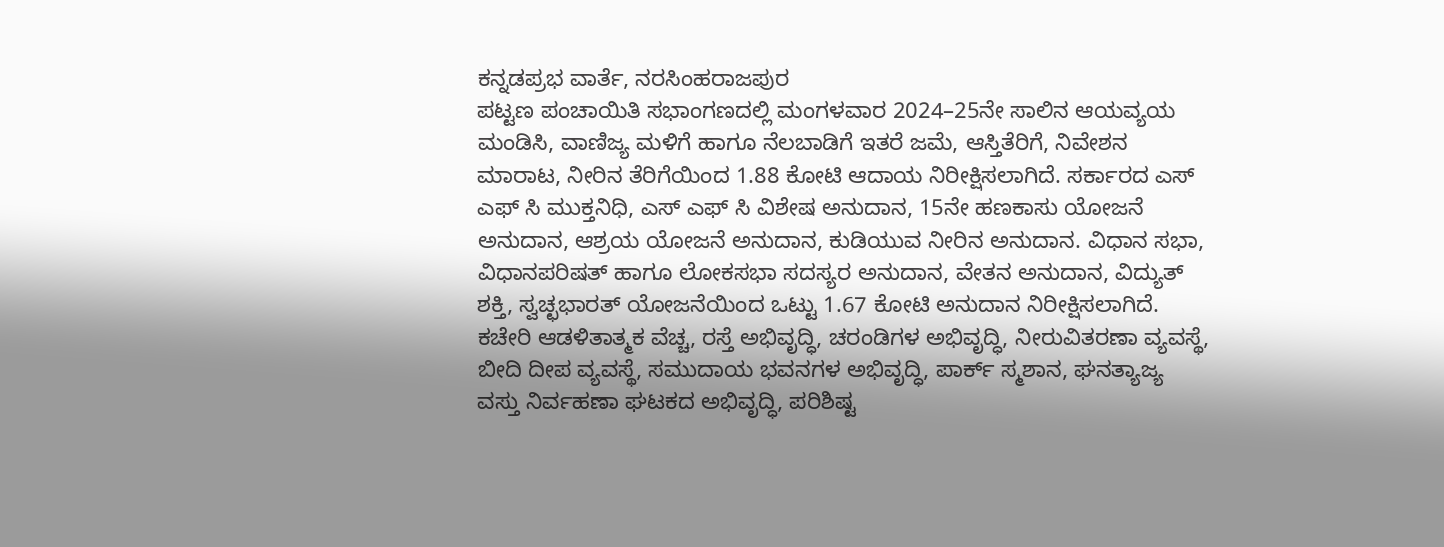ಕನ್ನಡಪ್ರಭ ವಾರ್ತೆ, ನರಸಿಂಹರಾಜಪುರ
ಪಟ್ಟಣ ಪಂಚಾಯಿತಿ ಸಭಾಂಗಣದಲ್ಲಿ ಮಂಗಳವಾರ 2024–25ನೇ ಸಾಲಿನ ಆಯವ್ಯಯ ಮಂಡಿಸಿ, ವಾಣಿಜ್ಯ ಮಳಿಗೆ ಹಾಗೂ ನೆಲಬಾಡಿಗೆ ಇತರೆ ಜಮೆ, ಆಸ್ತಿತೆರಿಗೆ, ನಿವೇಶನ ಮಾರಾಟ, ನೀರಿನ ತೆರಿಗೆಯಿಂದ 1.88 ಕೋಟಿ ಆದಾಯ ನಿರೀಕ್ಷಿಸಲಾಗಿದೆ. ಸರ್ಕಾರದ ಎಸ್ ಎಫ್ ಸಿ ಮುಕ್ತನಿಧಿ, ಎಸ್ ಎಫ್ ಸಿ ವಿಶೇಷ ಅನುದಾನ, 15ನೇ ಹಣಕಾಸು ಯೋಜನೆ ಅನುದಾನ, ಆಶ್ರಯ ಯೋಜನೆ ಅನುದಾನ, ಕುಡಿಯುವ ನೀರಿನ ಅನುದಾನ. ವಿಧಾನ ಸಭಾ, ವಿಧಾನಪರಿಷತ್ ಹಾಗೂ ಲೋಕಸಭಾ ಸದಸ್ಯರ ಅನುದಾನ, ವೇತನ ಅನುದಾನ, ವಿದ್ಯುತ್ ಶಕ್ತಿ, ಸ್ವಚ್ಛಭಾರತ್ ಯೋಜನೆಯಿಂದ ಒಟ್ಟು 1.67 ಕೋಟಿ ಅನುದಾನ ನಿರೀಕ್ಷಿಸಲಾಗಿದೆ.
ಕಚೇರಿ ಆಡಳಿತಾತ್ಮಕ ವೆಚ್ಚ, ರಸ್ತೆ ಅಭಿವೃದ್ಧಿ, ಚರಂಡಿಗಳ ಅಭಿವೃದ್ಧಿ, ನೀರುವಿತರಣಾ ವ್ಯವಸ್ಥೆ, ಬೀದಿ ದೀಪ ವ್ಯವಸ್ಥೆ, ಸಮುದಾಯ ಭವನಗಳ ಅಭಿವೃದ್ಧಿ, ಪಾರ್ಕ್ ಸ್ಮಶಾನ, ಘನತ್ಯಾಜ್ಯ ವಸ್ತು ನಿರ್ವಹಣಾ ಘಟಕದ ಅಭಿವೃದ್ಧಿ, ಪರಿಶಿಷ್ಟ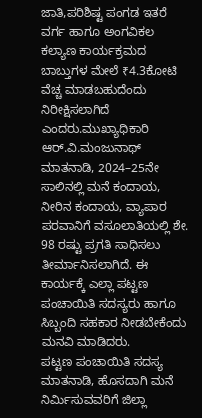ಜಾತಿ,ಪರಿಶಿಷ್ಟ ಪಂಗಡ ಇತರೆ ವರ್ಗ ಹಾಗೂ ಅಂಗವಿಕಲ ಕಲ್ಯಾಣ ಕಾರ್ಯಕ್ರಮದ ಬಾಬ್ತುಗಳ ಮೇಲೆ ₹4.3ಕೋಟಿ ವೆಚ್ಚ ಮಾಡಬಹುದೆಂದು ನಿರೀಕ್ಷಿಸಲಾಗಿದೆ ಎಂದರು.ಮುಖ್ಯಾಧಿಕಾರಿ ಆರ್.ವಿ.ಮಂಜುನಾಥ್ ಮಾತನಾಡಿ, 2024–25ನೇ ಸಾಲಿನಲ್ಲಿ ಮನೆ ಕಂದಾಯ, ನೀರಿನ ಕಂದಾಯ, ವ್ಯಾಪಾರ ಪರವಾನಿಗೆ ವಸೂಲಾತಿಯಲ್ಲಿ ಶೇ. 98 ರಷ್ಟು ಪ್ರಗತಿ ಸಾಧಿಸಲು ತೀರ್ಮಾನಿಸಲಾಗಿದೆ. ಈ ಕಾರ್ಯಕ್ಕೆ ಎಲ್ಲಾ ಪಟ್ಟಣ ಪಂಚಾಯಿತಿ ಸದಸ್ಯರು ಹಾಗೂ ಸಿಬ್ಬಂದಿ ಸಹಕಾರ ನೀಡಬೇಕೆಂದು ಮನವಿ ಮಾಡಿದರು.
ಪಟ್ಟಣ ಪಂಚಾಯಿತಿ ಸದಸ್ಯ ಮಾತನಾಡಿ, ಹೊಸದಾಗಿ ಮನೆ ನಿರ್ಮಿಸುವವರಿಗೆ ಜಿಲ್ಲಾ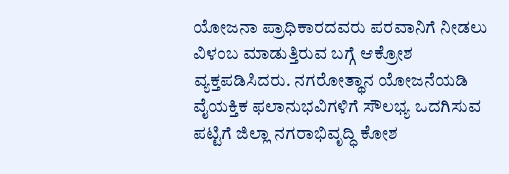ಯೋಜನಾ ಪ್ರಾಧಿಕಾರದವರು ಪರವಾನಿಗೆ ನೀಡಲು ವಿಳಂಬ ಮಾಡುತ್ತಿರುವ ಬಗ್ಗೆ ಆಕ್ರೋಶ ವ್ಯಕ್ತಪಡಿಸಿದರು. ನಗರೋತ್ಥಾನ ಯೋಜನೆಯಡಿ ವೈಯಕ್ತಿಕ ಫಲಾನುಭವಿಗಳಿಗೆ ಸೌಲಭ್ಯ ಒದಗಿಸುವ ಪಟ್ಟಿಗೆ ಜಿಲ್ಲಾ ನಗರಾಭಿವೃದ್ಧಿ ಕೋಶ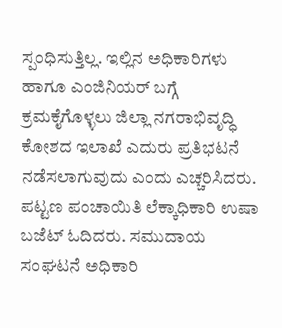ಸ್ಪಂಧಿಸುತ್ತಿಲ್ಲ. ಇಲ್ಲಿನ ಅಧಿಕಾರಿಗಳು ಹಾಗೂ ಎಂಜಿನಿಯರ್ ಬಗ್ಗೆ ಕ್ರಮಕೈಗೊಳ್ಳಲು ಜಿಲ್ಲಾ ನಗರಾಭಿವೃದ್ಧಿ ಕೋಶದ ಇಲಾಖೆ ಎದುರು ಪ್ರತಿಭಟನೆ ನಡೆಸಲಾಗುವುದು ಎಂದು ಎಚ್ಚರಿಸಿದರು.
ಪಟ್ಟಣ ಪಂಚಾಯಿತಿ ಲೆಕ್ಕಾಧಿಕಾರಿ ಉಷಾ ಬಜೆಟ್ ಓದಿದರು. ಸಮುದಾಯ ಸಂಘಟನೆ ಅಧಿಕಾರಿ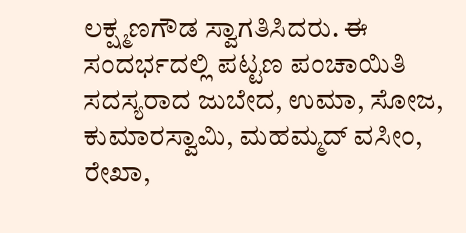ಲಕ್ಷ್ಮಣಗೌಡ ಸ್ವಾಗತಿಸಿದರು. ಈ ಸಂದರ್ಭದಲ್ಲಿ ಪಟ್ಟಣ ಪಂಚಾಯಿತಿ ಸದಸ್ಯರಾದ ಜುಬೇದ, ಉಮಾ, ಸೋಜ, ಕುಮಾರಸ್ವಾಮಿ, ಮಹಮ್ಮದ್ ವಸೀಂ, ರೇಖಾ,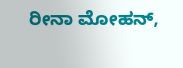ರೀನಾ ಮೋಹನ್,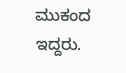ಮುಕಂದ ಇದ್ದರು.